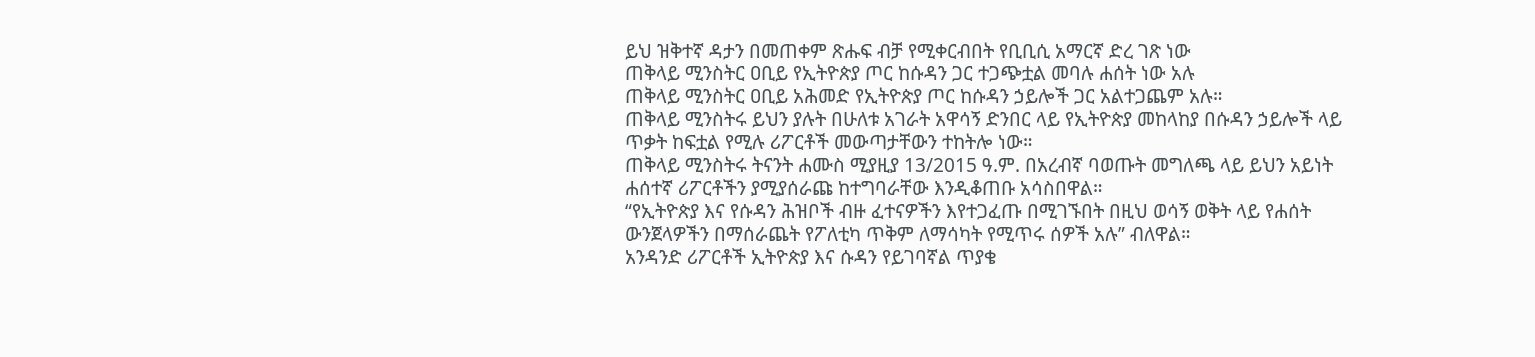ይህ ዝቅተኛ ዳታን በመጠቀም ጽሑፍ ብቻ የሚቀርብበት የቢቢሲ አማርኛ ድረ ገጽ ነው
ጠቅላይ ሚንስትር ዐቢይ የኢትዮጵያ ጦር ከሱዳን ጋር ተጋጭቷል መባሉ ሐሰት ነው አሉ
ጠቅላይ ሚንስትር ዐቢይ አሕመድ የኢትዮጵያ ጦር ከሱዳን ኃይሎች ጋር አልተጋጨም አሉ።
ጠቅላይ ሚንስትሩ ይህን ያሉት በሁለቱ አገራት አዋሳኝ ድንበር ላይ የኢትዮጵያ መከላከያ በሱዳን ኃይሎች ላይ ጥቃት ከፍቷል የሚሉ ሪፖርቶች መውጣታቸውን ተከትሎ ነው።
ጠቅላይ ሚንስትሩ ትናንት ሐሙስ ሚያዚያ 13/2015 ዓ.ም. በአረብኛ ባወጡት መግለጫ ላይ ይህን አይነት ሐሰተኛ ሪፖርቶችን ያሚያሰራጩ ከተግባራቸው እንዲቆጠቡ አሳስበዋል።
“የኢትዮጵያ እና የሱዳን ሕዝቦች ብዙ ፈተናዎችን እየተጋፈጡ በሚገኙበት በዚህ ወሳኝ ወቅት ላይ የሐሰት ውንጀላዎችን በማሰራጨት የፖለቲካ ጥቅም ለማሳካት የሚጥሩ ሰዎች አሉ” ብለዋል።
አንዳንድ ሪፖርቶች ኢትዮጵያ እና ሱዳን የይገባኛል ጥያቄ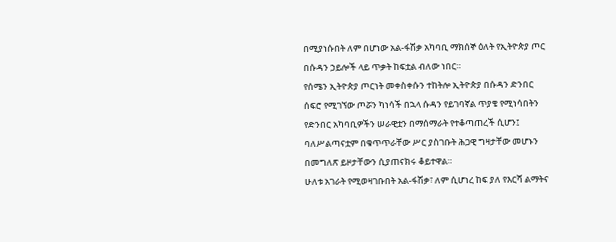በሚያነሱበት ለም በሆነው አል-ፋሽቃ አካባቢ ማክሰኞ ዕለት የኢትዮጵያ ጦር በሱዳን ኃይሎች ላይ ጥቃት ከፍቷል ብለው ነበር።
የሰሜን ኢትዮጵያ ጦርነት መቀስቀሱን ተከትሎ ኢትዮጵያ በሱዳን ድንበር ሰፍሮ የሚገኘው ጦሯን ካነሳች በኋላ ሱዳን የይገባኛል ጥያቄ የሚነሳበትን የድንበር አካባቢዎችን ሠራዊቷን በማሰማራት የተቆጣጠረች ሲሆን፤ ባለሥልጣናቷም በቁጥጥራቸው ሥር ያስገቡት ሕጋዊ ግዛታቸው መሆኑን በመግለጽ ይዞታቸውን ሲያጠናክሩ ቆይተዋል።
ሁለቱ አገራት የሚወዛገቡበት አል-ፋሽቃ፣ ለም ሲሆነረ ከፍ ያለ የእርሻ ልማትና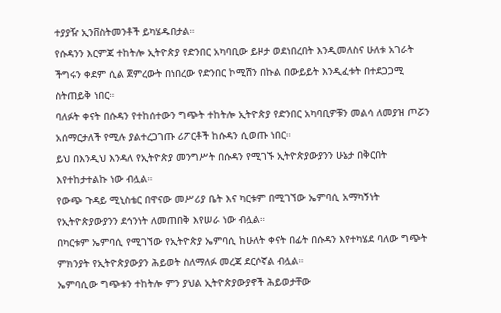ተያያዥ ኢንቨስትመንቶች ይካሄዱበታል።
የሱዳንን እርምጃ ተከትሎ ኢትዮጵያ የድንበር አካባቢው ይዞታ ወደነበረበት እንዲመለስና ሁለቱ አገራት ችግሩን ቀደም ሲል ጀምረውት በነበረው የድንበር ኮሚሽን በኩል በውይይት እንዲፈቱት በተደጋጋሚ ስትጠይቅ ነበር።
ባለፉት ቀናት በሱዳን የተከሰተውን ግጭት ተከትሎ ኢትዮጵያ የድንበር አካባቢዎቹን መልሳ ለመያዝ ጦሯን አሰማርታለች የሚሉ ያልተረጋገጡ ሪፖርቶች ከሱዳን ሲወጡ ነበር።
ይህ በእንዲህ እንዳለ የኢትዮጵያ መንግሥት በሱዳን የሚገኙ ኢትዮጵያውያንን ሁኔታ በቅርበት እየተከታተልኩ ነው ብሏል።
የውጭ ጉዳይ ሚኒስቴር በዋናው መሥሪያ ቤት እና ካርቱም በሚገኘው ኤምባሲ አማካኝነት የኢትዮጵያውያንን ደኅንነት ለመጠበቅ እየሠራ ነው ብሏል።
በካርቱም ኤምባሲ የሚገኘው የኢትዮጵያ ኤምባሲ ከሁለት ቀናት በፊት በሱዳን እየተካሄደ ባለው ግጭት ምክንያት የኢትዮጵያውያን ሕይወት ስለማለፉ መረጃ ደርሶኛል ብሏል።
ኤምባሲው ግጭቱን ተከትሎ ምን ያህል ኢትዮጵያውያኖች ሕይወታቸው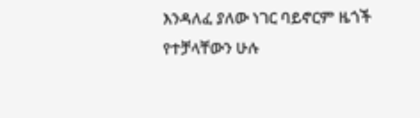እንዳለፈ ያለው ነገር ባይኖርም ዜጎች የተቻላቸውን ሁሉ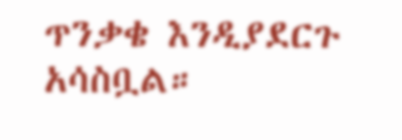ጥንቃቄ እንዲያደርጉ አሳስቧል።